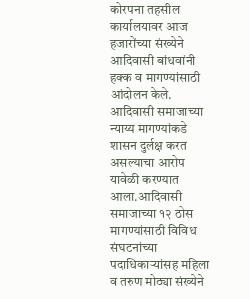कोरपना तहसील कार्यालयावर आज हजारोंच्या संख्येने आदिवासी बांधवांनी हक्क व मागण्यांसाठी आंदोलन केले. आदिवासी समाजाच्या न्याय्य मागण्यांकडे शासन दुर्लक्ष करत असल्याचा आरोप यावेळी करण्यात आला.आदिवासी समाजाच्या १२ ठोस मागण्यांसाठी विविध संघटनांच्या पदाधिकाऱ्यांसह महिला व तरुण मोठ्या संख्येने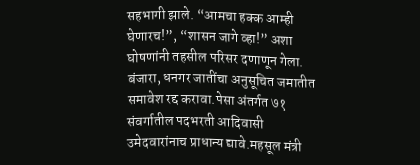सहभागी झाले. “आमचा हक्क आम्ही घेणारच!”, “शासन जागे व्हा!” अशा घोषणांनी तहसील परिसर दणाणून गेला.
बंजारा, धनगर जातींचा अनुसूचित जमातीत समावेश रद्द करावा.पेसा अंतर्गत ७१ संवर्गातील पदभरती आदिवासी उमेदवारांनाच प्राधान्य द्यावे.महसूल मंत्री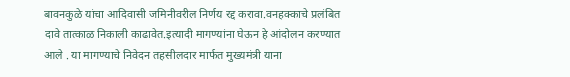बावनकुळे यांचा आदिवासी जमिनीवरील निर्णय रद्द करावा.वनहक्काचे प्रलंबित दावे तात्काळ निकाली काढावेत.इत्यादी मागण्यांना घेऊन हे आंदोलन करण्यात आले . या मागण्याचे निवेदन तहसीलदार मार्फत मुख्यमंत्री याना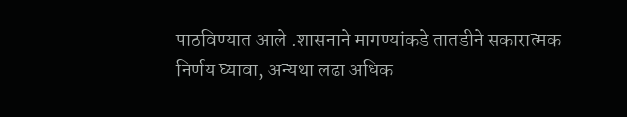पाठविण्यात आले .शासनाने मागण्यांकडे तातडीने सकारात्मक निर्णय घ्यावा, अन्यथा लढा अधिक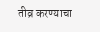तीव्र करण्याचा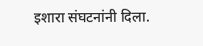इशारा संघटनांनी दिला.